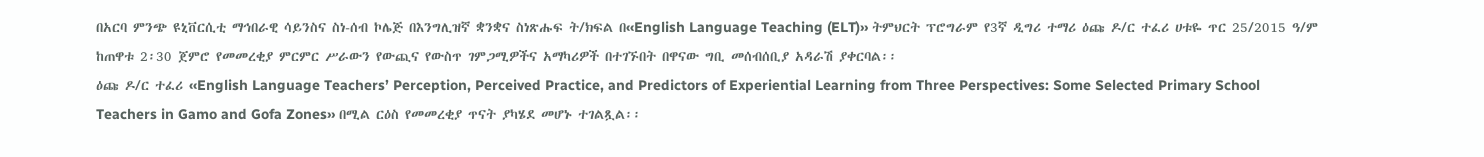በአርባ ምንጭ ዩኒቨርሲቲ ማኅበራዊ ሳይንስና ስነ-ሰብ ኮሌጅ በእንግሊዝኛ ቋንቋና ስነጽሑፍ ት/ክፍል በ‹‹English Language Teaching (ELT)›› ትምህርት ፕሮግራም የ3ኛ ዲግሪ ተማሪ ዕጩ ዶ/ር ተፈሪ ሀቱዬ ጥር 25/2015 ዓ/ም ከጠዋቱ 2፡30 ጀምሮ የመመረቂያ ምርምር ሥራውን የውጪና የውስጥ ገምጋሚዎችና አማካሪዎች በተገኙበት በዋናው ግቢ መሰብሰቢያ አዳራሽ ያቀርባል፡፡
ዕጩ ዶ/ር ተፈሪ ‹‹English Language Teachers’ Perception, Perceived Practice, and Predictors of Experiential Learning from Three Perspectives: Some Selected Primary School Teachers in Gamo and Gofa Zones›› በሚል ርዕስ የመመረቂያ ጥናት ያካሄደ መሆኑ ተገልጿል፡፡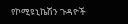የኮሚዩኒኬሽን ጉዳዮች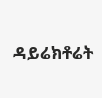ዳይሬክቶሬት